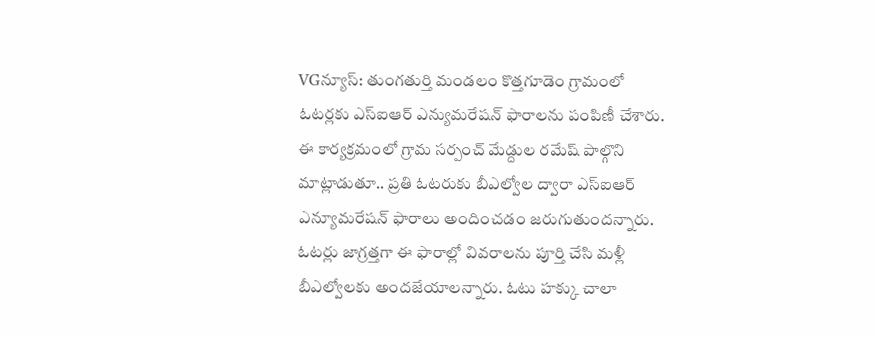VGన్యూస్: తుంగతుర్తి మండలం కొత్తగూడెం గ్రామంలో ఓటర్లకు ఎస్ఐఆర్ ఎన్యుమరేషన్ ఫారాలను పంపిణీ చేశారు. ఈ కార్యక్రమంలో గ్రామ సర్పంచ్ మేడ్దుల రమేష్ పాల్గొని మాట్లాడుతూ.. ప్రతి ఓటరుకు బీఎల్వోల ద్వారా ఎస్ఐఆర్ ఎన్యూమరేషన్ ఫారాలు అందించడం జరుగుతుందన్నారు. ఓటర్లు జాగ్రత్తగా ఈ ఫారాల్లో వివరాలను పూర్తి చేసి మళ్లీ బీఎల్వోలకు అందజేయాలన్నారు. ఓటు హక్కు చాలా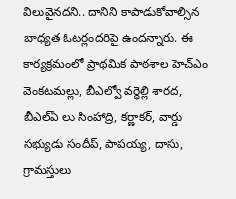విలువైనదని.. దానిని కాపాడుకోవాల్సిన బాధ్యత ఓటర్లందరిపై ఉందన్నారు. ఈ కార్యక్రమంలో ప్రాథమిక పాఠశాల హెచ్ఎం వెంకటమల్లు, బీఎల్వో వర్ధెల్లి శారద, బీఎల్ఏ లు సింహాద్రి, కర్ణాకర్, వార్డు సభ్యుడు సందీప్, పాపయ్య, దాసు, గ్రామస్తులు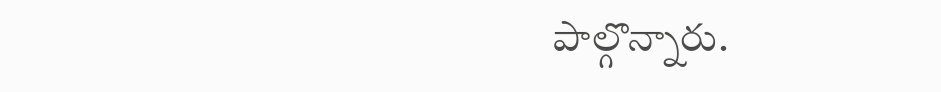పాల్గొన్నారు.